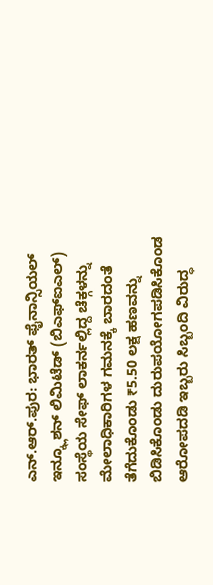ಎನ್.ಆರ್.ಪುರ: ಭಾರತ್ ಫೈನಾನ್ಸಿಯಲ್ ಇನ್ಕ್ಲೂಶನ್ ಲಿಮಿಟೆಡ್ (ಬಿಎಫ್ಐಎಲ್) ಸಂಸ್ಥೆಯ ಸೇಫ್ ಲಾಕರ್ನಲ್ಲಿದ್ದ ಚೆಕ್ಗಳನ್ನು ಮೇಲಾಧಿಕಾರಿಗಳ ಗಮನಕ್ಕೆ ಬಾರದಂತೆ ತೆಗೆದುಕೊಂಡು ₹5.50 ಲಕ್ಷ ಹಣವನ್ನು ಬಿಡಿಸಿಕೊಂಡು ದುರುಪಯೋಗಪಡಿಸಿಕೊಂಡ ಆರೋಪದಡಿ ಇಬ್ಬರು ಸಿಬ್ಬಂದಿ ವಿರುದ್ಧ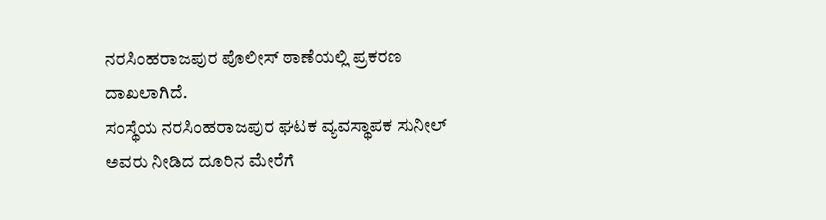ನರಸಿಂಹರಾಜಪುರ ಪೊಲೀಸ್ ಠಾಣೆಯಲ್ಲಿ ಪ್ರಕರಣ ದಾಖಲಾಗಿದೆ.
ಸಂಸ್ಥೆಯ ನರಸಿಂಹರಾಜಪುರ ಘಟಕ ವ್ಯವಸ್ಥಾಪಕ ಸುನೀಲ್ ಅವರು ನೀಡಿದ ದೂರಿನ ಮೇರೆಗೆ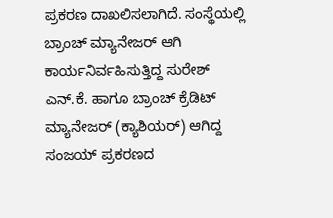ಪ್ರಕರಣ ದಾಖಲಿಸಲಾಗಿದೆ. ಸಂಸ್ಥೆಯಲ್ಲಿ ಬ್ರಾಂಚ್ ಮ್ಯಾನೇಜರ್ ಆಗಿ ಕಾರ್ಯನಿರ್ವಹಿಸುತ್ತಿದ್ದ ಸುರೇಶ್ ಎನ್.ಕೆ. ಹಾಗೂ ಬ್ರಾಂಚ್ ಕ್ರೆಡಿಟ್ ಮ್ಯಾನೇಜರ್ (ಕ್ಯಾಶಿಯರ್) ಆಗಿದ್ದ ಸಂಜಯ್ ಪ್ರಕರಣದ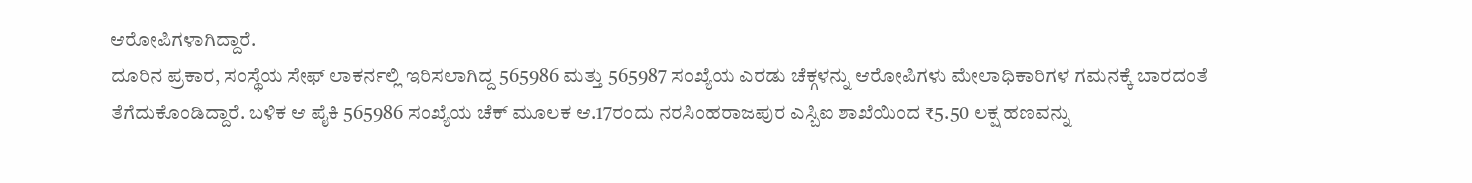ಆರೋಪಿಗಳಾಗಿದ್ದಾರೆ.
ದೂರಿನ ಪ್ರಕಾರ, ಸಂಸ್ಥೆಯ ಸೇಫ್ ಲಾಕರ್ನಲ್ಲಿ ಇರಿಸಲಾಗಿದ್ದ 565986 ಮತ್ತು 565987 ಸಂಖ್ಯೆಯ ಎರಡು ಚೆಕ್ಗಳನ್ನು ಆರೋಪಿಗಳು ಮೇಲಾಧಿಕಾರಿಗಳ ಗಮನಕ್ಕೆ ಬಾರದಂತೆ ತೆಗೆದುಕೊಂಡಿದ್ದಾರೆ. ಬಳಿಕ ಆ ಪೈಕಿ 565986 ಸಂಖ್ಯೆಯ ಚೆಕ್ ಮೂಲಕ ಆ.17ರಂದು ನರಸಿಂಹರಾಜಪುರ ಎಸ್ಬಿಐ ಶಾಖೆಯಿಂದ ₹5.50 ಲಕ್ಷ ಹಣವನ್ನು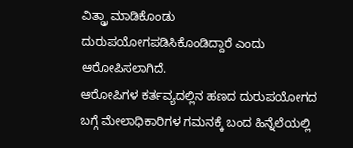ವಿತ್ಡ್ರಾ ಮಾಡಿಕೊಂಡು ದುರುಪಯೋಗಪಡಿಸಿಕೊಂಡಿದ್ದಾರೆ ಎಂದು ಆರೋಪಿಸಲಾಗಿದೆ.
ಆರೋಪಿಗಳ ಕರ್ತವ್ಯದಲ್ಲಿನ ಹಣದ ದುರುಪಯೋಗದ ಬಗ್ಗೆ ಮೇಲಾಧಿಕಾರಿಗಳ ಗಮನಕ್ಕೆ ಬಂದ ಹಿನ್ನೆಲೆಯಲ್ಲಿ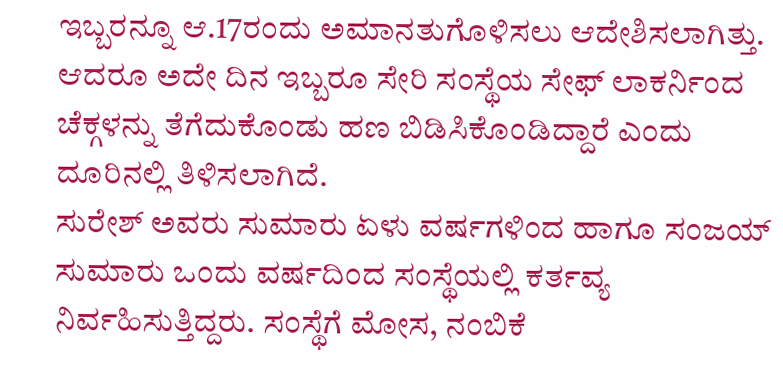ಇಬ್ಬರನ್ನೂ ಆ.17ರಂದು ಅಮಾನತುಗೊಳಿಸಲು ಆದೇಶಿಸಲಾಗಿತ್ತು. ಆದರೂ ಅದೇ ದಿನ ಇಬ್ಬರೂ ಸೇರಿ ಸಂಸ್ಥೆಯ ಸೇಫ್ ಲಾಕರ್ನಿಂದ ಚೆಕ್ಗಳನ್ನು ತೆಗೆದುಕೊಂಡು ಹಣ ಬಿಡಿಸಿಕೊಂಡಿದ್ದಾರೆ ಎಂದು ದೂರಿನಲ್ಲಿ ತಿಳಿಸಲಾಗಿದೆ.
ಸುರೇಶ್ ಅವರು ಸುಮಾರು ಏಳು ವರ್ಷಗಳಿಂದ ಹಾಗೂ ಸಂಜಯ್ ಸುಮಾರು ಒಂದು ವರ್ಷದಿಂದ ಸಂಸ್ಥೆಯಲ್ಲಿ ಕರ್ತವ್ಯ ನಿರ್ವಹಿಸುತ್ತಿದ್ದರು. ಸಂಸ್ಥೆಗೆ ಮೋಸ, ನಂಬಿಕೆ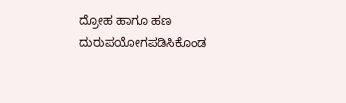ದ್ರೋಹ ಹಾಗೂ ಹಣ ದುರುಪಯೋಗಪಡಿಸಿಕೊಂಡ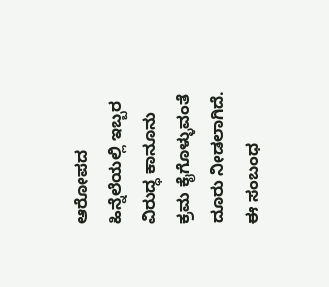ಆರೋಪದ ಹಿನ್ನೆಲೆಯಲ್ಲಿ ಇಬ್ಬರ ವಿರುದ್ಧ ಕಾನೂನು ಕ್ರಮ ಕೈಗೊಳ್ಳುವಂತೆ ದೂರು ನೀಡಲಾಗಿದೆ.
ಈ ಸಂಬಂಧ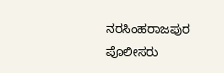ನರಸಿಂಹರಾಜಪುರ ಪೊಲೀಸರು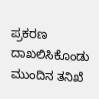ಪ್ರಕರಣ ದಾಖಲಿಸಿಕೊಂಡು ಮುಂದಿನ ತನಿಖೆ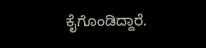ಕೈಗೊಂಡಿದ್ದಾರೆ.